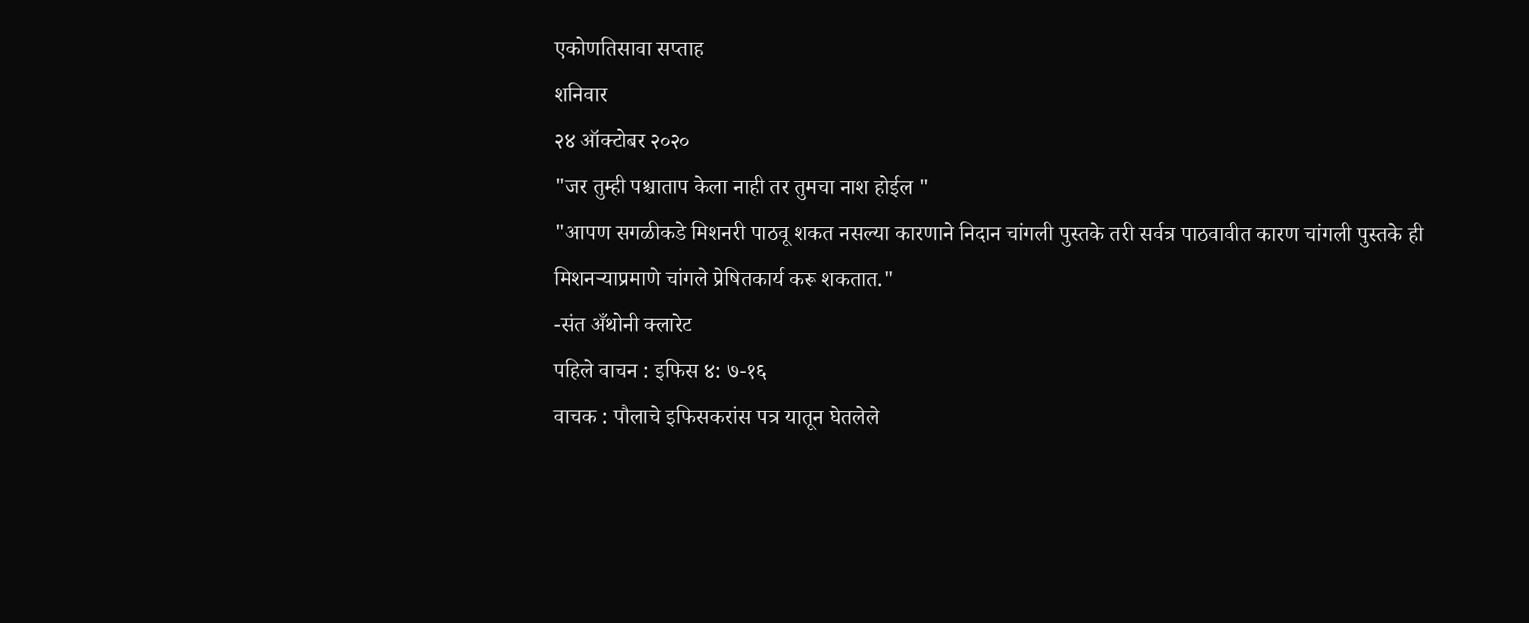एकोणतिसावा सप्ताह
शनिवार
२४ ऑक्टोबर २०२०
"जर तुम्ही पश्चाताप केला नाही तर तुमचा नाश होईल "
"आपण सगळीकडे मिशनरी पाठवू शकत नसल्या कारणाने निदान चांगली पुस्तके तरी सर्वत्र पाठवावीत कारण चांगली पुस्तके ही मिशनऱ्याप्रमाणे चांगले प्रेषितकार्य करू शकतात."
-संत अँथोनी क्लारेट
पहिले वाचन : इफिस ४: ७-१६
वाचक : पौलाचे इफिसकरांस पत्र यातून घेतलेले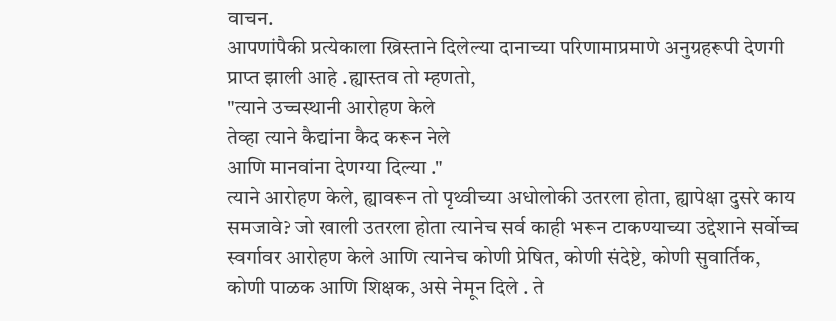वाचन.
आपणांपैकी प्रत्येकाला ख्रिस्ताने दिलेल्या दानाच्या परिणामाप्रमाणे अनुग्रहरूपी देणगी प्राप्त झाली आहे .ह्यास्तव तो म्हणतो,
"त्याने उच्चस्थानी आरोहण केले
तेव्हा त्याने कैद्यांना कैद करून नेले
आणि मानवांना देणग्या दिल्या ."
त्याने आरोहण केले, ह्यावरून तो पृथ्वीच्या अधोलोकी उतरला होता, ह्यापेक्षा दुसरे काय समजावे? जो खाली उतरला होता त्यानेच सर्व काही भरून टाकण्याच्या उद्देशाने सर्वोच्च स्वर्गावर आरोहण केले आणि त्यानेच कोणी प्रेषित, कोणी संदेष्टे, कोणी सुवार्तिक, कोणी पाळक आणि शिक्षक, असे नेमून दिले . ते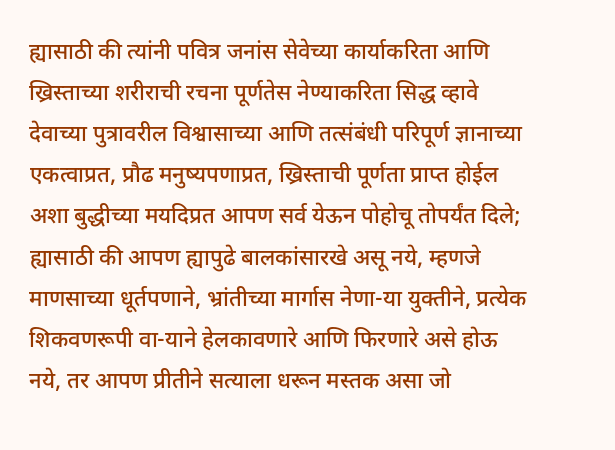ह्यासाठी की त्यांनी पवित्र जनांस सेवेच्या कार्याकरिता आणि ख्रिस्ताच्या शरीराची रचना पूर्णतेस नेण्याकरिता सिद्ध व्हावे देवाच्या पुत्रावरील विश्वासाच्या आणि तत्संबंधी परिपूर्ण ज्ञानाच्या एकत्वाप्रत, प्रौढ मनुष्यपणाप्रत, ख्रिस्ताची पूर्णता प्राप्त होईल अशा बुद्धीच्या मयदिप्रत आपण सर्व येऊन पोहोचू तोपर्यंत दिले; ह्यासाठी की आपण ह्यापुढे बालकांसारखे असू नये, म्हणजे माणसाच्या धूर्तपणाने, भ्रांतीच्या मार्गास नेणा-या युक्तीने, प्रत्येक शिकवणरूपी वा-याने हेलकावणारे आणि फिरणारे असे होऊ नये, तर आपण प्रीतीने सत्याला धरून मस्तक असा जो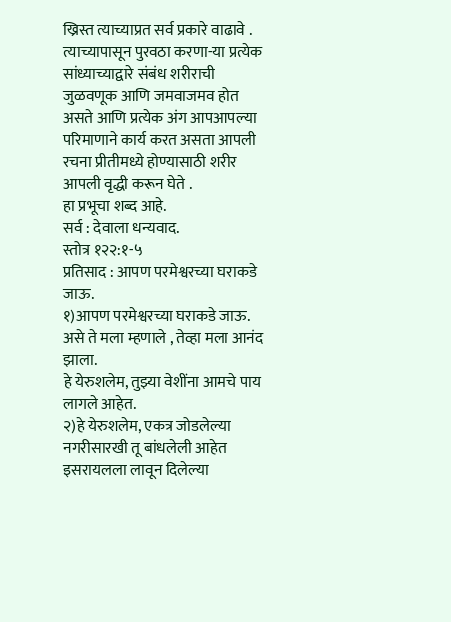ख्रिस्त त्याच्याप्रत सर्व प्रकारे वाढावे . त्याच्यापासून पुरवठा करणा-या प्रत्येक सांध्याच्याद्वारे संबंध शरीराची जुळवणूक आणि जमवाजमव होत असते आणि प्रत्येक अंग आपआपल्या परिमाणाने कार्य करत असता आपली रचना प्रीतीमध्ये होण्यासाठी शरीर आपली वृद्धी करून घेते .
हा प्रभूचा शब्द आहे.
सर्व : देवाला धन्यवाद.
स्तोत्र १२२:१-५
प्रतिसाद : आपण परमेश्वरच्या घराकडे जाऊ.
१)आपण परमेश्वरच्या घराकडे जाऊ.
असे ते मला म्हणाले , तेव्हा मला आनंद झाला.
हे येरुशलेम, तुझ्या वेशींना आमचे पाय लागले आहेत.
२)हे येरुशलेम, एकत्र जोडलेल्या नगरीसारखी तू बांधलेली आहेत
इसरायलला लावून दिलेल्या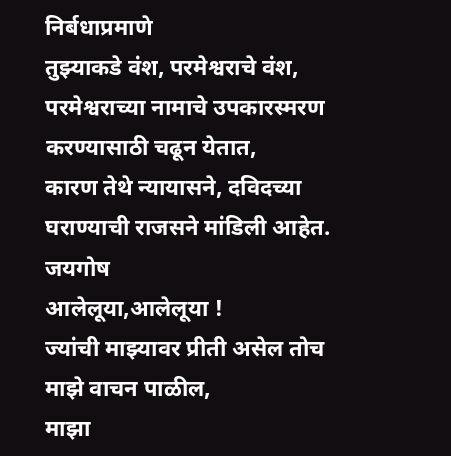निर्बधाप्रमाणे
तुझ्याकडे वंश, परमेश्वराचे वंश,
परमेश्वराच्या नामाचे उपकारस्मरण करण्यासाठी चढून येतात,
कारण तेथे न्यायासने, दविदच्या घराण्याची राजसने मांडिली आहेत.
जयगोष
आलेलूया,आलेलूया !
ज्यांची माझ्यावर प्रीती असेल तोच माझे वाचन पाळील,
माझा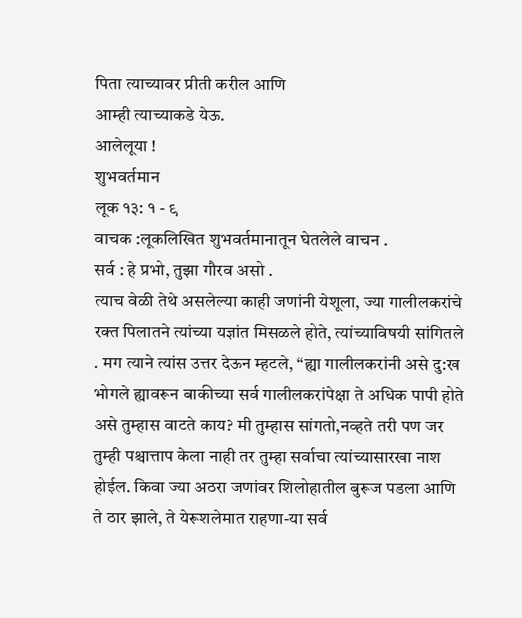पिता त्याच्यावर प्रीती करील आणि
आम्ही त्याच्याकडे येऊ.
आलेलूया !
शुभवर्तमान
लूक १३: १ - ९
वाचक :लूकलिखित शुभवर्तमानातून घेतलेले वाचन .
सर्व : हे प्रभो, तुझा गौरव असो .
त्याच वेळी तेथे असलेल्या काही जणांनी येशूला, ज्या गालीलकरांचे रक्त पिलातने त्यांच्या यज्ञांत मिसळले होते, त्यांच्याविषयी सांगितले . मग त्याने त्यांस उत्तर देऊन म्हटले, “ह्या गालीलकरांनी असे दु:ख भोगले ह्यावरून बाकीच्या सर्व गालीलकरांपेक्षा ते अधिक पापी होते असे तुम्हास वाटते काय? मी तुम्हास सांगतो,नव्हते तरी पण जर तुम्ही पश्चात्ताप केला नाही तर तुम्हा सर्वाचा त्यांच्यासारखा नाश होईल. किवा ज्या अठरा जणांवर शिलोहातील बुरूज पडला आणि ते ठार झाले, ते येरूशलेमात राहणा-या सर्व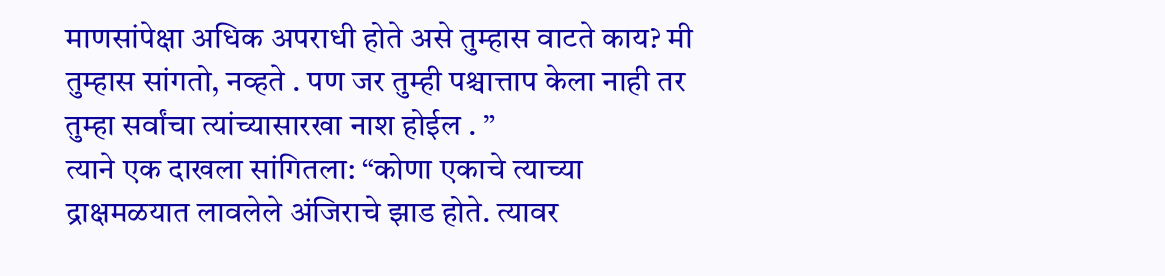माणसांपेक्षा अधिक अपराधी होते असे तुम्हास वाटते काय? मी तुम्हास सांगतो, नव्हते . पण जर तुम्ही पश्चात्ताप केला नाही तर तुम्हा सर्वांचा त्यांच्यासारखा नाश होईल . ”
त्याने एक दाखला सांगितला: “कोणा एकाचे त्याच्या द्राक्षमळयात लावलेले अंजिराचे झाड होते. त्यावर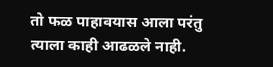तो फळ पाहावयास आला परंतु त्याला काही आढळले नाही.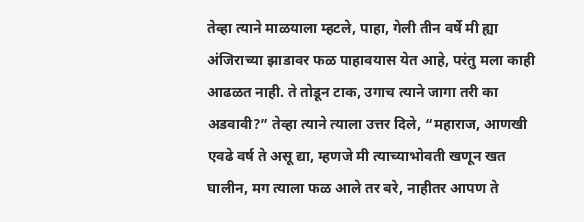तेव्हा त्याने माळयाला म्हटले, पाहा, गेली तीन वर्षे मी ह्या अंजिराच्या झाडावर फळ पाहावयास येत आहे, परंतु मला काही आढळत नाही. ते तोडून टाक, उगाच त्याने जागा तरी का अडवावी?” तेव्हा त्याने त्याला उत्तर दिले, “महाराज, आणखी एवढे वर्ष ते असू द्या, म्हणजे मी त्याच्याभोवती खणून खत घालीन, मग त्याला फळ आले तर बरे, नाहीतर आपण ते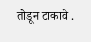तोडून टाकावे .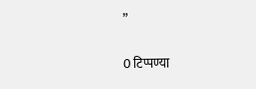”

0 टिप्पण्या